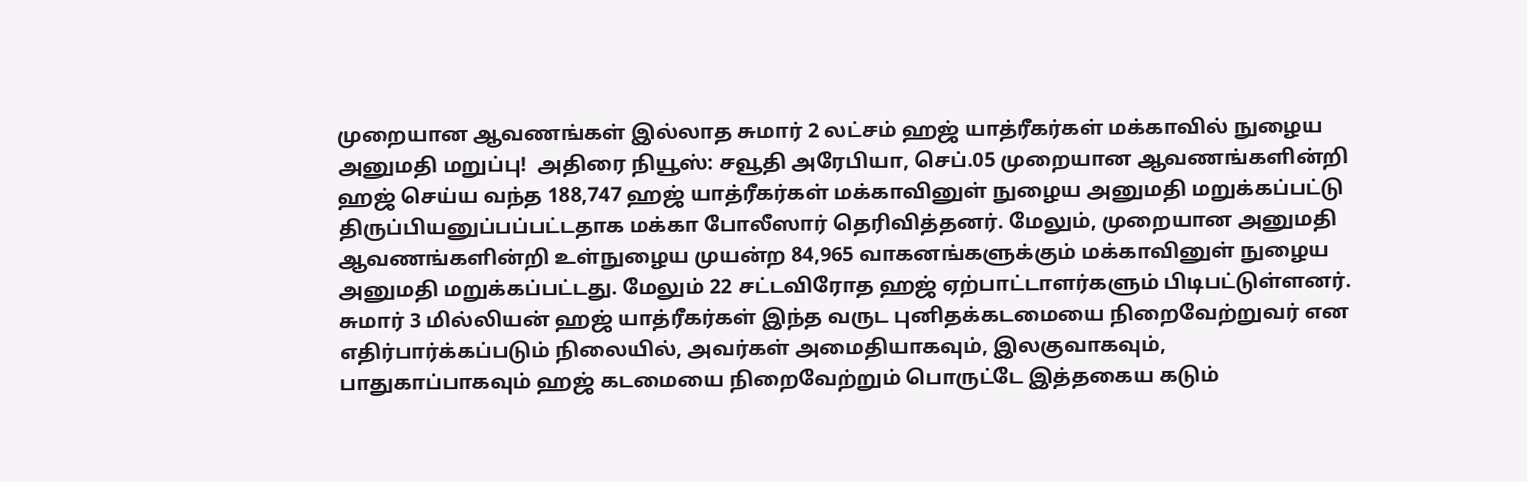முறையான ஆவணங்கள் இல்லாத சுமார் 2 லட்சம் ஹஜ் யாத்ரீகர்கள் மக்காவில் நுழைய அனுமதி மறுப்பு!  அதிரை நியூஸ்: சவூதி அரேபியா, செப்.05 முறையான ஆவணங்களின்றி ஹஜ் செய்ய வந்த 188,747 ஹஜ் யாத்ரீகர்கள் மக்காவினுள் நுழைய அனுமதி மறுக்கப்பட்டு திருப்பியனுப்பப்பட்டதாக மக்கா போலீஸார் தெரிவித்தனர். மேலும், முறையான அனுமதி ஆவணங்களின்றி உள்நுழைய முயன்ற 84,965 வாகனங்களுக்கும் மக்காவினுள் நுழைய அனுமதி மறுக்கப்பட்டது. மேலும் 22 சட்டவிரோத ஹஜ் ஏற்பாட்டாளர்களும் பிடிபட்டுள்ளனர். சுமார் 3 மில்லியன் ஹஜ் யாத்ரீகர்கள் இந்த வருட புனிதக்கடமையை நிறைவேற்றுவர் என எதிர்பார்க்கப்படும் நிலையில், அவர்கள் அமைதியாகவும், இலகுவாகவும், பாதுகாப்பாகவும் ஹஜ் கடமையை நிறைவேற்றும் பொருட்டே இத்தகைய கடும்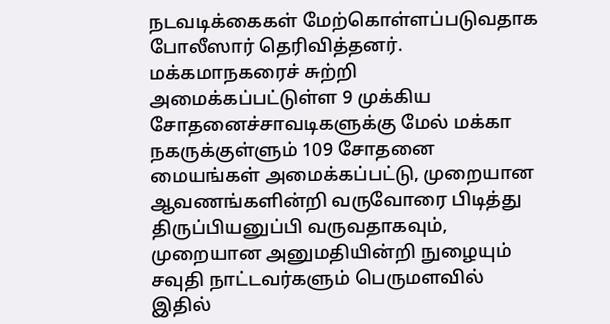நடவடிக்கைகள் மேற்கொள்ளப்படுவதாக போலீஸார் தெரிவித்தனர். மக்கமாநகரைச் சுற்றி அமைக்கப்பட்டுள்ள 9 முக்கிய சோதனைச்சாவடிகளுக்கு மேல் மக்கா நகருக்குள்ளும் 109 சோதனை மையங்கள் அமைக்கப்பட்டு, முறையான ஆவணங்களின்றி வருவோரை பிடித்து திருப்பியனுப்பி வருவதாகவும், முறையான அனுமதியின்றி நுழையும் சவுதி நாட்டவர்களும் பெருமளவில் இதில்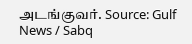அடங்குவர். Source: Gulf News / Sabq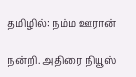தமிழில்: நம்ம ஊரான்

நன்றி. அதிரை நியூஸ்